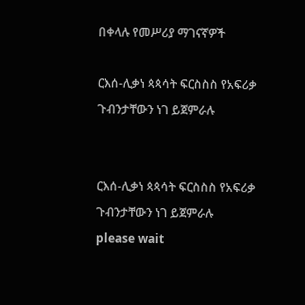በቀላሉ የመሥሪያ ማገናኛዎች

ርእሰ-ሊቃነ ጳጳሳት ፍርስስስ የአፍሪቃ ጉብንታቸውን ነገ ይጀምራሉ


ርእሰ-ሊቃነ ጳጳሳት ፍርስስስ የአፍሪቃ ጉብንታቸውን ነገ ይጀምራሉ
please wait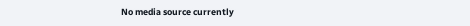No media source currently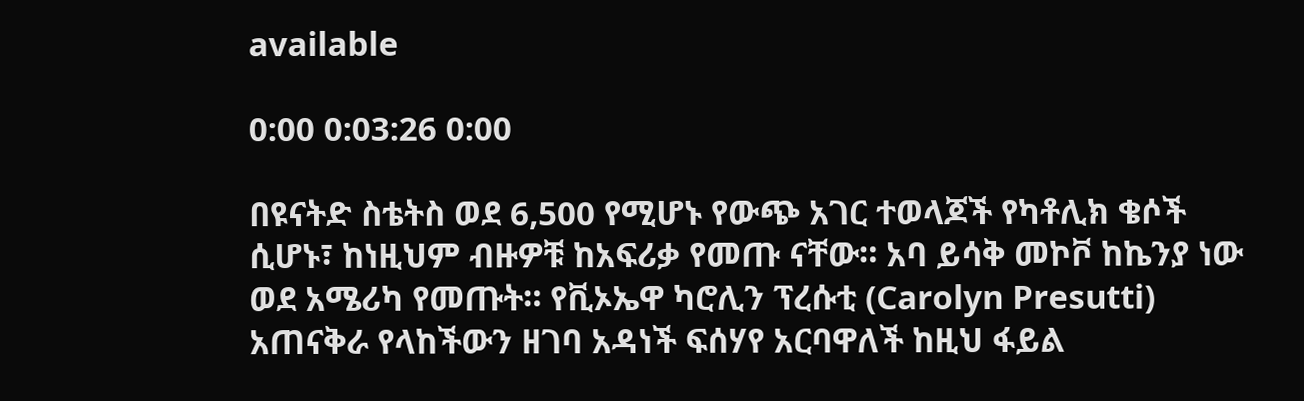available

0:00 0:03:26 0:00

በዩናትድ ስቴትስ ወደ 6,500 የሚሆኑ የውጭ አገር ተወላጆች የካቶሊክ ቄሶች ሲሆኑ፣ ከነዚህም ብዙዎቹ ከአፍሪቃ የመጡ ናቸው። አባ ይሳቅ መኮቮ ከኬንያ ነው ወደ አሜሪካ የመጡት። የቪኦኤዋ ካሮሊን ፕረሱቲ (Carolyn Presutti) አጠናቅራ የላከችውን ዘገባ አዳነች ፍሰሃየ አርባዋለች ከዚህ ፋይል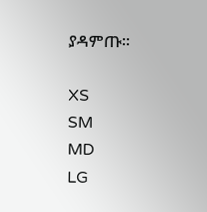ያዳምጡ።

XS
SM
MD
LG